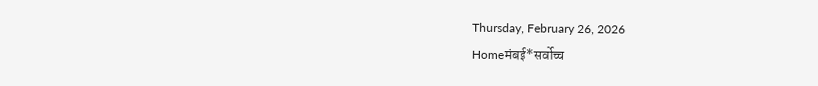Thursday, February 26, 2026
Homeमंबई*सर्वोच्च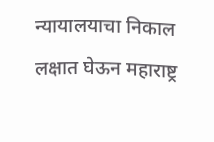न्यायालयाचा निकाल लक्षात घेऊन महाराष्ट्र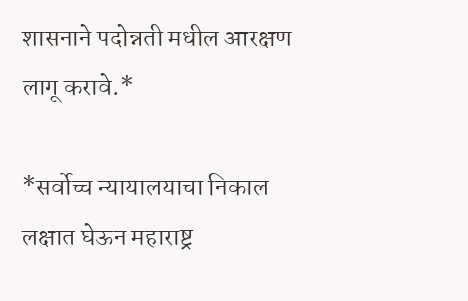शासनाने पदोन्नती मधील आरक्षण लागू करावे.*

*सर्वोच्च न्यायालयाचा निकाल लक्षात घेऊन महाराष्ट्र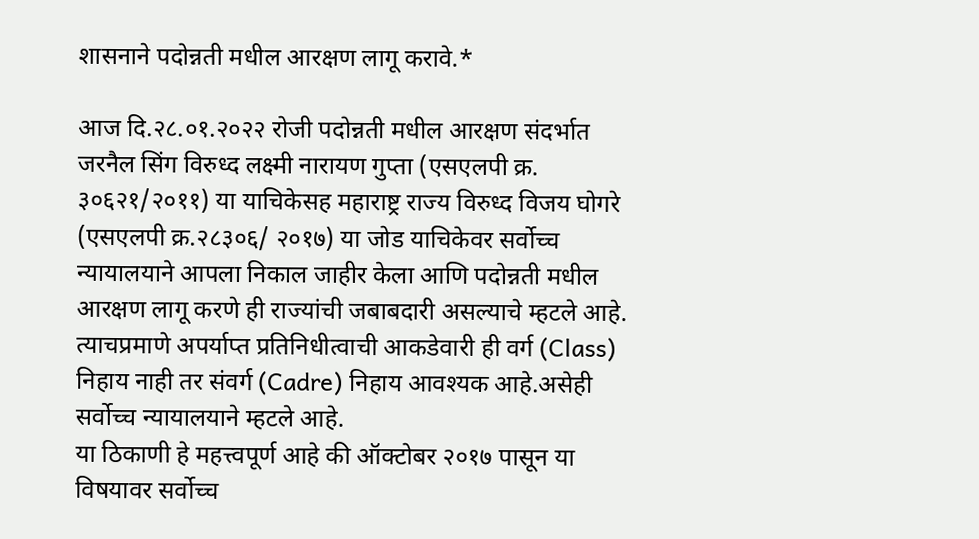शासनाने पदोन्नती मधील आरक्षण लागू करावे.*

आज दि.२८.०१.२०२२ रोजी पदोन्नती मधील आरक्षण संदर्भात जरनैल सिंग विरुध्द लक्ष्मी नारायण गुप्ता (एसएलपी क्र. ३०६२१/२०११) या याचिकेसह महाराष्ट्र राज्य विरुध्द विजय घोगरे (एसएलपी क्र.२८३०६/ २०१७) या जोड याचिकेवर सर्वोच्च न्यायालयाने आपला निकाल जाहीर केला आणि पदोन्नती मधील आरक्षण लागू करणे ही राज्यांची जबाबदारी असल्याचे म्हटले आहे. त्याचप्रमाणे अपर्याप्त प्रतिनिधीत्वाची आकडेवारी ही वर्ग (Class) निहाय नाही तर संवर्ग (Cadre) निहाय आवश्यक आहे.असेही सर्वोच्च न्यायालयाने म्हटले आहे.
या ठिकाणी हे महत्त्वपूर्ण आहे की ऑक्टोबर २०१७ पासून या विषयावर सर्वोच्च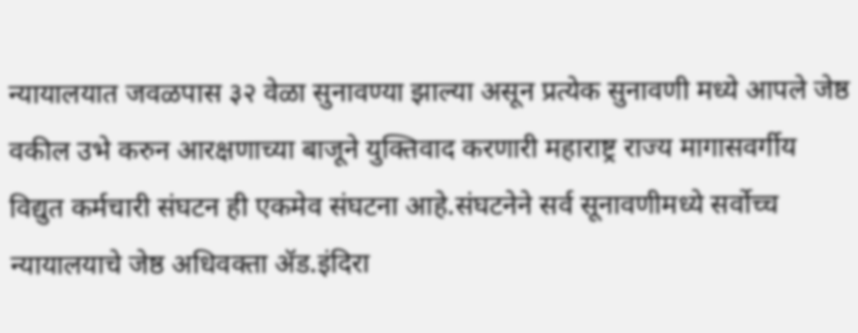न्यायालयात जवळपास ३२ वेळा सुनावण्या झाल्या असून प्रत्येक सुनावणी मध्ये आपले जेष्ठ वकील उभे करुन आरक्षणाच्या बाजूने युक्तिवाद करणारी महाराष्ट्र राज्य मागासवर्गीय विद्युत कर्मचारी संघटन ही एकमेव संघटना आहे.संघटनेने सर्व सूनावणीमध्ये सर्वोच्च न्यायालयाचे जेष्ठ अधिवक्ता ॲड.इंदिरा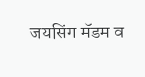जयसिंग मॅडम व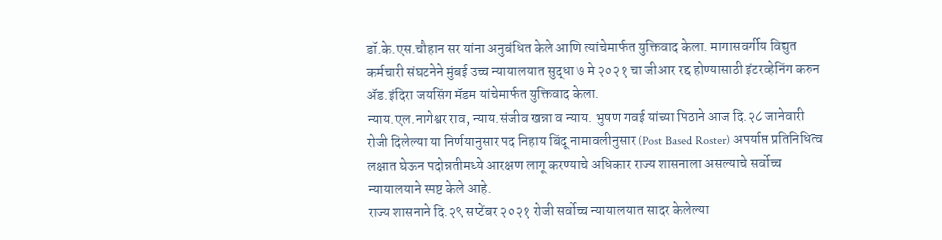डॉ.के.एस.चौहान सर यांना अनुबंधित केले आणि त्यांचेमार्फत युक्तिवाद केला. मागासवर्गीय विद्युत कर्मचारी संघटनेने मुंबई उच्च न्यायालयात सुद्धा ७ मे २०२१ चा जीआर रद्द होण्यासाठी इंटरव्हेनिंग करुन ॲड.इंदिरा जयसिंग मॅडम यांचेमार्फत युक्तिवाद केला.
न्याय.एल.नागेश्वर राव, न्याय.संजीव खन्ना व न्याय. भुषण गवई यांच्या पिठाने आज दि.२८ जानेवारी रोजी दिलेल्या या निर्णयानुसार पद निहाय बिंदू नामावलीनुसार (Post Based Roster) अपर्याप्त प्रतिनिधित्व लक्षात घेऊन पदोन्नतीमध्ये आरक्षण लागू करण्याचे अधिकार राज्य शासनाला असल्याचे सर्वोच्च न्यायालयाने स्पष्ट केले आहे.
राज्य शासनाने दि.२९ सप्टेंबर २०२१ रोजी सर्वोच्च न्यायालयात सादर केलेल्या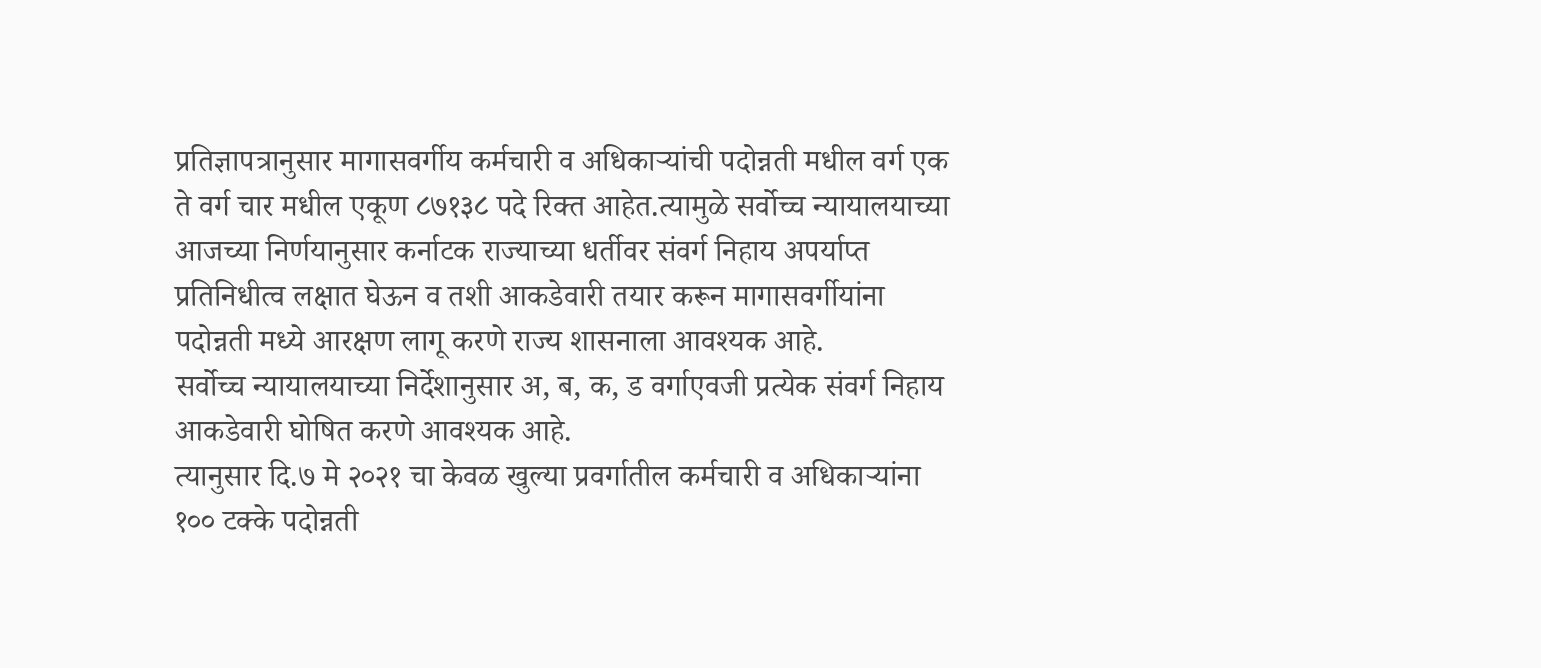प्रतिज्ञापत्रानुसार मागासवर्गीय कर्मचारी व अधिकाऱ्यांची पदोन्नती मधील वर्ग एक ते वर्ग चार मधील एकूण ८७१३८ पदे रिक्त आहेत.त्यामुळे सर्वोच्च न्यायालयाच्या आजच्या निर्णयानुसार कर्नाटक राज्याच्या धर्तीवर संवर्ग निहाय अपर्याप्त प्रतिनिधीत्व लक्षात घेऊन व तशी आकडेवारी तयार करून मागासवर्गीयांना पदोन्नती मध्ये आरक्षण लागू करणे राज्य शासनाला आवश्यक आहे.
सर्वोच्च न्यायालयाच्या निर्देशानुसार अ, ब, क, ड वर्गाएवजी प्रत्येक संवर्ग निहाय आकडेवारी घोषित करणे आवश्यक आहे.
त्यानुसार दि.७ मे २०२१ चा केवळ खुल्या प्रवर्गातील कर्मचारी व अधिकाऱ्यांना १०० टक्के पदोन्नती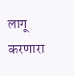लागू करणारा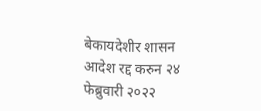बेकायदेशीर शासन आदेश रद्द करुन २४ फेब्रुवारी २०२२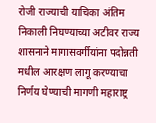रोजी राज्याची याचिका अंतिम निकाली निघण्याच्या अटीवर राज्य शासनाने मागासवर्गीयांना पदोन्नती मधील आरक्षण लागू करण्याचा निर्णय घेण्याची मागणी महाराष्ट्र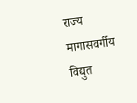राज्य मागासवर्गीय विद्युत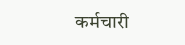कर्मचारी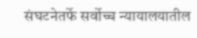संघटनेतर्फे सर्वोच्च न्यायालयातील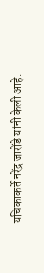यचिकाकर्ते नरेंद्र जारोंडे यांनी केली आहे.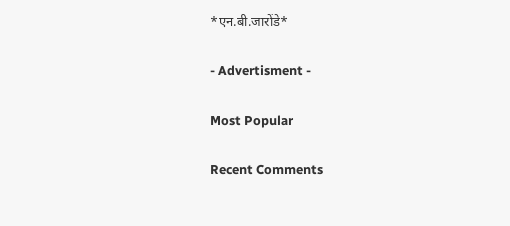*एन.बी.जारोंडे*

- Advertisment -

Most Popular

Recent Comments